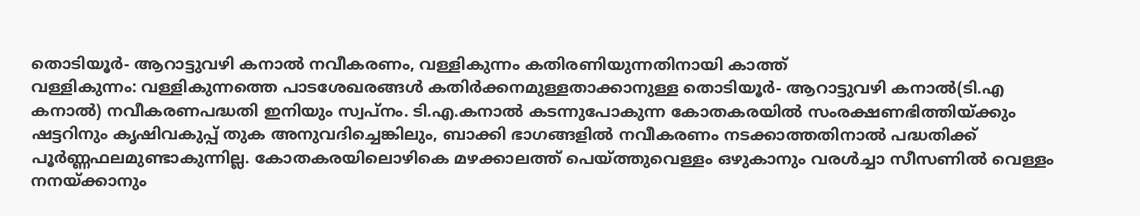തൊടിയൂർ- ആറാട്ടുവഴി കനാൽ നവീകരണം, വള്ളികുന്നം കതിരണിയുന്നതിനായി കാത്ത്
വള്ളികുന്നം: വള്ളികുന്നത്തെ പാടശേഖരങ്ങൾ കതിർക്കനമുള്ളതാക്കാനുള്ള തൊടിയൂർ- ആറാട്ടുവഴി കനാൽ(ടി.എ കനാൽ) നവീകരണപദ്ധതി ഇനിയും സ്വപ്നം. ടി.എ.കനാൽ കടന്നുപോകുന്ന കോതകരയിൽ സംരക്ഷണഭിത്തിയ്ക്കും ഷട്ടറിനും കൃഷിവകുപ്പ് തുക അനുവദിച്ചെങ്കിലും, ബാക്കി ഭാഗങ്ങളിൽ നവീകരണം നടക്കാത്തതിനാൽ പദ്ധതിക്ക് പൂർണ്ണഫലമുണ്ടാകുന്നില്ല. കോതകരയിലൊഴികെ മഴക്കാലത്ത് പെയ്ത്തുവെള്ളം ഒഴുകാനും വരൾച്ചാ സീസണിൽ വെള്ളം നനയ്ക്കാനും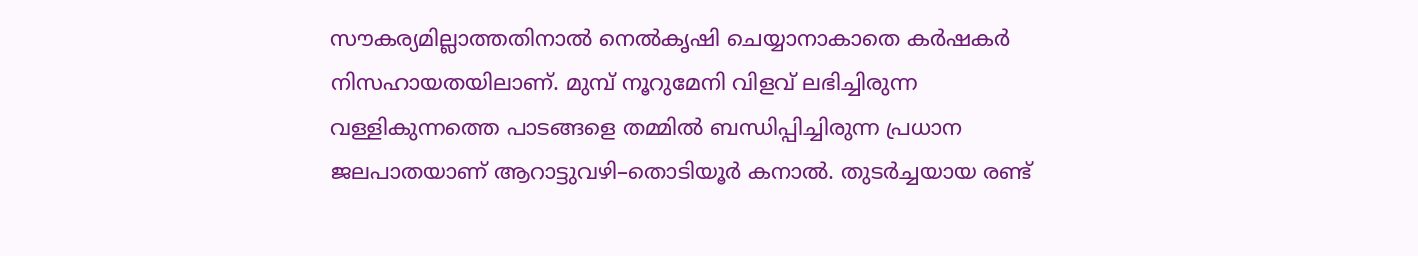സൗകര്യമില്ലാത്തതിനാൽ നെൽകൃഷി ചെയ്യാനാകാതെ കർഷകർ നിസഹായതയിലാണ്. മുമ്പ് നൂറുമേനി വിളവ് ലഭിച്ചിരുന്ന വള്ളികുന്നത്തെ പാടങ്ങളെ തമ്മിൽ ബന്ധിപ്പിച്ചിരുന്ന പ്രധാന ജലപാതയാണ് ആറാട്ടുവഴി–തൊടിയൂർ കനാൽ. തുടർച്ചയായ രണ്ട്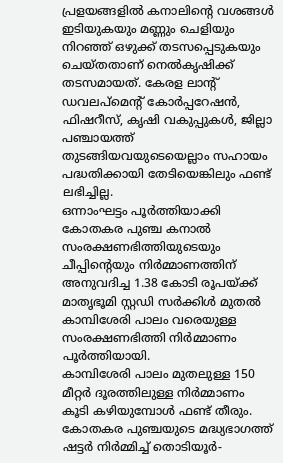പ്രളയങ്ങളിൽ കനാലിന്റെ വശങ്ങൾ ഇടിയുകയും മണ്ണും ചെളിയും നിറഞ്ഞ് ഒഴുക്ക് തടസപ്പെടുകയും ചെയ്തതാണ് നെൽകൃഷിക്ക് തടസമായത്. കേരള ലാന്റ് ഡവലപ്മെന്റ് കോർപ്പറേഷൻ, ഫിഷറീസ്, കൃഷി വകുപ്പുകൾ, ജില്ലാ പഞ്ചായത്ത് തുടങ്ങിയവയുടെയെല്ലാം സഹായം പദ്ധതിക്കായി തേടിയെങ്കിലും ഫണ്ട് ലഭിച്ചില്ല.
ഒന്നാംഘട്ടം പൂർത്തിയാക്കി
കോതകര പുഞ്ച കനാൽ സംരക്ഷണഭിത്തിയുടെയും ചീപ്പിന്റെയും നിർമ്മാണത്തിന് അനുവദിച്ച 1.38 കോടി രൂപയ്ക്ക് മാതൃഭൂമി സ്റ്റഡി സർക്കിൾ മുതൽ കാമ്പിശേരി പാലം വരെയുള്ള സംരക്ഷണഭിത്തി നിർമ്മാണം പൂർത്തിയായി.
കാമ്പിശേരി പാലം മുതലുള്ള 150 മീറ്റർ ദൂരത്തിലുള്ള നിർമ്മാണം കൂടി കഴിയുമ്പോൾ ഫണ്ട് തീരും.
കോതകര പുഞ്ചയുടെ മദ്ധ്യഭാഗത്ത് ഷട്ടർ നിർമ്മിച്ച് തൊടിയൂർ-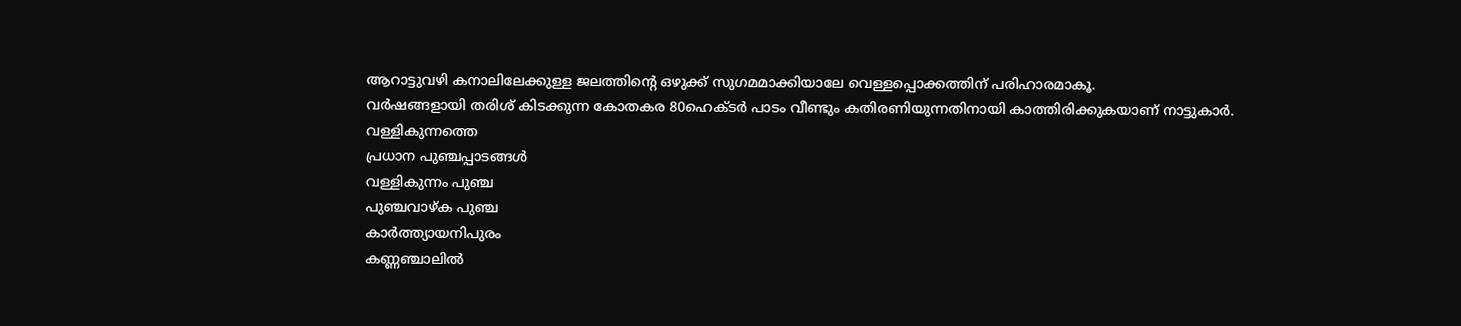ആറാട്ടുവഴി കനാലിലേക്കുള്ള ജലത്തിന്റെ ഒഴുക്ക് സുഗമമാക്കിയാലേ വെള്ളപ്പൊക്കത്തിന് പരിഹാരമാകൂ.
വർഷങ്ങളായി തരിശ് കിടക്കുന്ന കോതകര 80ഹെക്ടർ പാടം വീണ്ടും കതിരണിയുന്നതിനായി കാത്തിരിക്കുകയാണ് നാട്ടുകാർ.
വള്ളികുന്നത്തെ
പ്രധാന പുഞ്ചപ്പാടങ്ങൾ
വള്ളികുന്നം പുഞ്ച
പുഞ്ചവാഴ്ക പുഞ്ച
കാർത്ത്യായനിപുരം
കണ്ണഞ്ചാലിൽ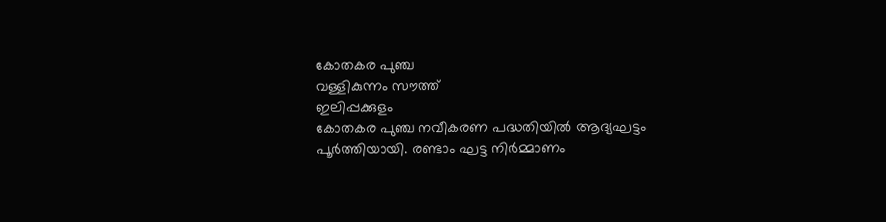കോതകര പുഞ്ച
വള്ളികുന്നം സൗത്ത്
ഇലിപ്പക്കുളം
കോതകര പുഞ്ച നവീകരണ പദ്ധതിയിൽ ആദ്യഘട്ടം പൂർത്തിയായി. രണ്ടാം ഘട്ട നിർമ്മാണം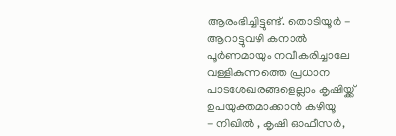ആരംഭിച്ചിട്ടുണ്ട്. തൊടിയൂർ - ആറാട്ടുവഴി കനാൽ പൂർണമായും നവീകരിച്ചാലേ വള്ളികുന്നത്തെ പ്രധാന പാടശേഖരങ്ങളെല്ലാം കൃഷിയ്ക്ക് ഉപയുക്തമാക്കാൻ കഴിയൂ
- നിഖിൽ , കൃഷി ഓഫീസർ,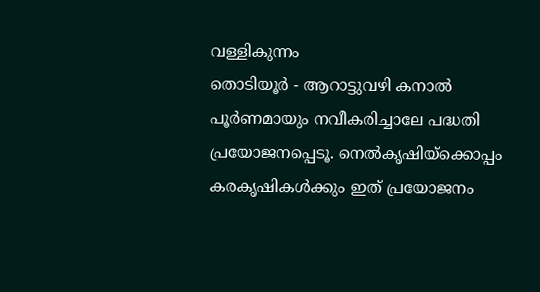വള്ളികുന്നം
തൊടിയൂർ - ആറാട്ടുവഴി കനാൽ പൂർണമായും നവീകരിച്ചാലേ പദ്ധതി പ്രയോജനപ്പെടൂ. നെൽകൃഷിയ്ക്കൊപ്പം കരകൃഷികൾക്കും ഇത് പ്രയോജനം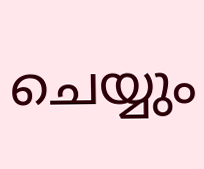ചെയ്യും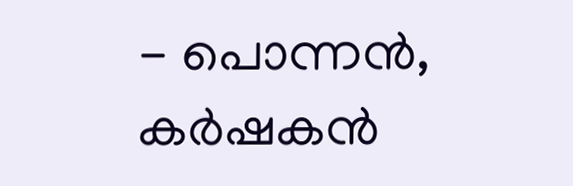- പൊന്നൻ, കർഷകൻ